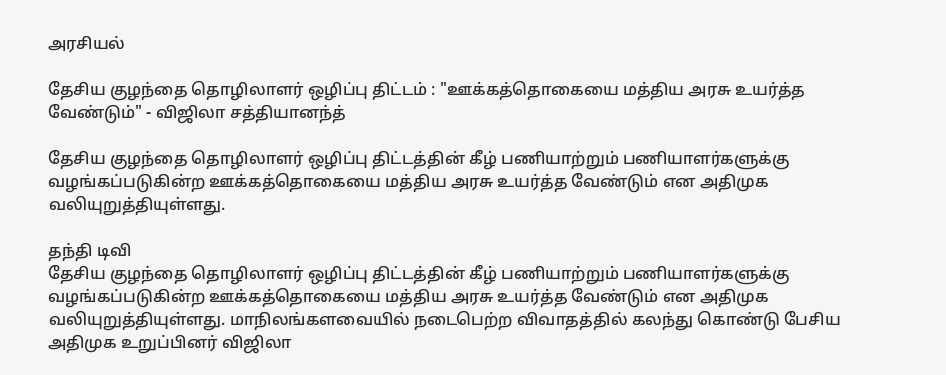அரசியல்

தேசிய குழந்தை தொழிலாளர் ஒழிப்பு திட்டம் : "ஊக்கத்தொகையை மத்திய அரசு உயர்த்த வேண்டும்" - விஜிலா சத்தியானந்த்

தேசிய குழந்தை தொழிலாளர் ஒழிப்பு திட்டத்தின் கீழ் பணியாற்றும் பணியாளர்களுக்கு வழங்கப்படுகின்ற ஊக்கத்தொகையை மத்திய அரசு உயர்த்த வேண்டும் என அதிமுக வலியுறுத்தியுள்ளது.

தந்தி டிவி
தேசிய குழந்தை தொழிலாளர் ஒழிப்பு திட்டத்தின் கீழ் பணியாற்றும் பணியாளர்களுக்கு வழங்கப்படுகின்ற ஊக்கத்தொகையை மத்திய அரசு உயர்த்த வேண்டும் என அதிமுக வலியுறுத்தியுள்ளது. மாநிலங்களவையில் நடைபெற்ற விவாதத்தில் கலந்து கொண்டு பேசிய அதிமுக உறுப்பினர் விஜிலா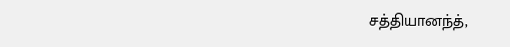சத்தியானந்த்,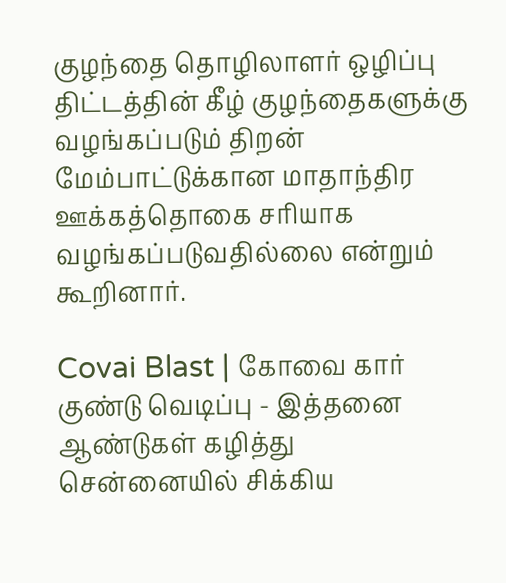குழந்தை தொழிலாளர் ஒழிப்பு திட்டத்தின் கீழ் குழந்தைகளுக்கு வழங்கப்படும் திறன் மேம்பாட்டுக்கான மாதாந்திர ஊக்கத்தொகை சரியாக வழங்கப்படுவதில்லை என்றும் கூறினார்.

Covai Blast | கோவை கார் குண்டு வெடிப்பு - இத்தனை ஆண்டுகள் கழித்து சென்னையில் சிக்கிய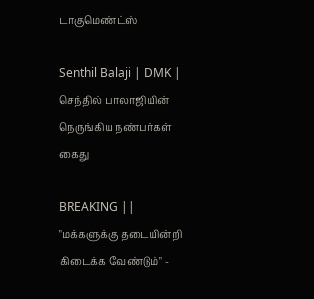டாகுமெண்ட்ஸ்

Senthil Balaji | DMK | செந்தில் பாலாஜியின் நெருங்கிய நண்பர்கள் கைது

BREAKING || "மக்களுக்கு தடையின்றி கிடைக்க வேண்டும்" -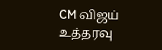CM விஜய் உத்தரவு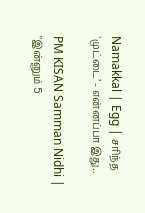Namakkal | Egg | சரிந்த `முட்டை’ - என்னப்பா இது..

PM KISAN Samman Nidhi | "இன்னும் 5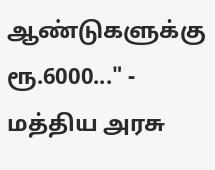ஆண்டுகளுக்கு ரூ.6000..." - மத்திய அரசு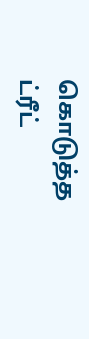கொடுத்த ட்ரீட்